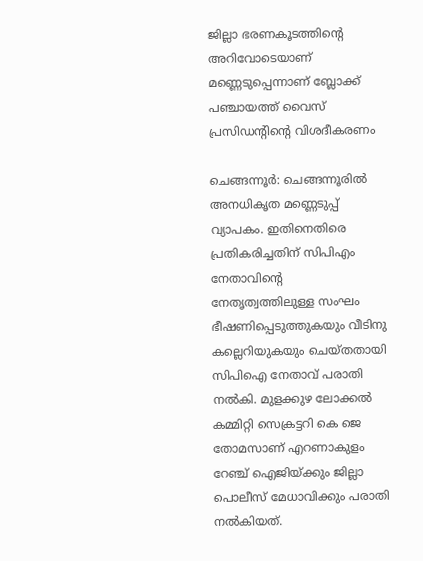ജില്ലാ ഭരണകൂടത്തിന്‍റെ അറിവോടെയാണ് മണ്ണെടുപ്പെന്നാണ് ബ്ലോക്ക് പഞ്ചായത്ത് വൈസ് പ്രസിഡന്‍റിന്‍റെ വിശദീകരണം

ചെങ്ങന്നൂർ: ചെങ്ങന്നൂരിൽ അനധികൃത മണ്ണെടുപ്പ് വ്യാപകം. ഇതിനെതിരെ പ്രതികരിച്ചതിന് സിപിഎം നേതാവിന്‍റെ നേതൃത്വത്തിലുള്ള സംഘം ഭീഷണിപ്പെടുത്തുകയും വീടിനു കല്ലെറിയുകയും ചെയ്തതായി സിപിഐ നേതാവ് പരാതി നൽകി. മുളക്കുഴ ലോക്കൽ കമ്മിറ്റി സെക്രട്ടറി കെ ജെ തോമസാണ് എറണാകുളം റേഞ്ച് ഐജിയ്ക്കും ജില്ലാ പൊലീസ് മേധാവിക്കും പരാതി നൽകിയത്.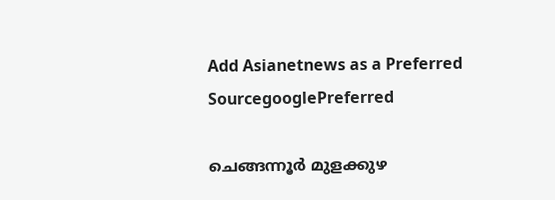Add Asianetnews as a Preferred SourcegooglePreferred

ചെങ്ങന്നൂര്‍ മുളക്കുഴ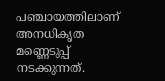പഞ്ചായത്തിലാണ് അനധികൃത മണ്ണെടുപ്പ് നടക്കുന്നത്.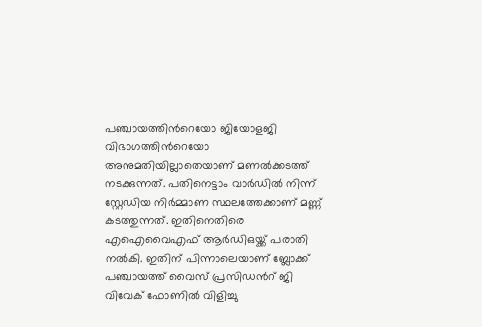പഞ്ചായത്തിന്‍റെയോ ജിയോളജി വിഭാഗത്തിന്‍റെയോ അനുമതിയില്ലാതെയാണ് മണൽക്കടത്ത് നടക്കുന്നത്. പതിനെട്ടാം വാര്‍ഡിൽ നിന്ന് സ്റ്റേഡിയ നിര്‍മ്മാണ സ്ഥലത്തേക്കാണ് മണ്ണ് കടത്തുന്നത്. ഇതിനെതിരെ എഐവൈഎഫ് ആര്‍ഡിഒയ്ക്ക് പരാതി നൽകി. ഇതിന് പിന്നാലെയാണ് ബ്ലോക്ക് പഞ്ചായത്ത് വൈസ് പ്രസിഡൻറ് ജി വിവേക് ഫോണിൽ വിളിച്ചു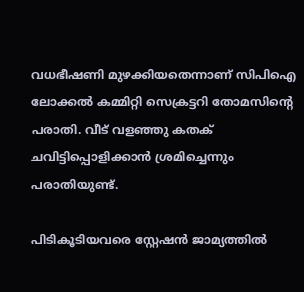വധഭീഷണി മുഴക്കിയതെന്നാണ് സിപിഐ ലോക്കൽ കമ്മിറ്റി സെക്രട്ടറി തോമസിന്‍റെ പരാതി. വീട് വളഞ്ഞു കതക് ചവിട്ടിപ്പൊളിക്കാൻ ശ്രമിച്ചെന്നും പരാതിയുണ്ട്.

പിടികൂടിയവരെ സ്റ്റേഷൻ ജാമ്യത്തിൽ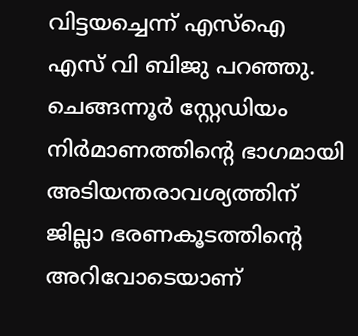വിട്ടയച്ചെന്ന് എസ്ഐ എസ് വി ബിജു പറഞ്ഞു. ചെങ്ങന്നൂർ സ്റ്റേഡിയം നിർമാണത്തിന്‍റെ ഭാഗമായി അടിയന്തരാവശ്യത്തിന് ജില്ലാ ഭരണകൂടത്തിന്‍റെ അറിവോടെയാണ്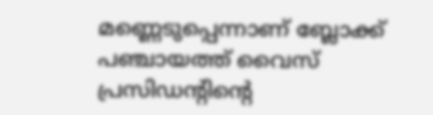മണ്ണെടുപ്പെന്നാണ് ബ്ലോക്ക് പഞ്ചായത്ത് വൈസ് പ്രസിഡന്‍റിന്‍റെ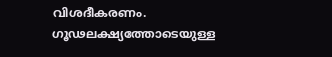വിശദീകരണം. ഗൂഢലക്ഷ്യത്തോടെയുള്ള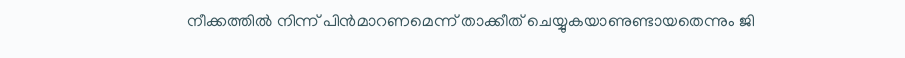നീക്കത്തിൽ നിന്ന് പിൻമാറണമെന്ന് താക്കീത് ചെയ്യുകയാണുണ്ടായതെന്നും ജി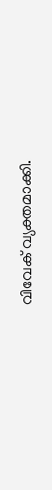വിവേക് വ്യക്തമാക്കി.